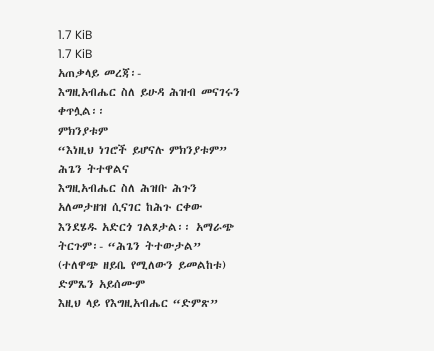1.7 KiB
1.7 KiB
አጠቃላይ መረጃ፡-
እግዚአብሔር ስለ ይሁዳ ሕዝብ መናገሩን ቀጥሏል፡፡
ምክንያቱም
“እነዚህ ነገሮች ይሆናሉ ምክንያቱም”
ሕጌን ትተዋልና
እግዚአብሔር ስለ ሕዝቡ ሕጉን አለመታዘዝ ሲናገር ከሕጉ ርቀው እንደሄዱ አድርጎ ገልጾታል፡፡ አማራጭ ትርጉም፡- “ሕጌን ትተውታል” (ተለዋጭ ዘይቤ የሚለውን ይመልከቱ)
ድምጼን አይሰሙም
እዚህ ላይ የእግዚአብሔር “ድምጽ”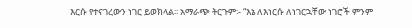እርሱ የተናገረውን ነገር ይወክላል፡፡ አማራጭ ትርጉም፡- “እኔ ለእነርሱ ለነገርኋቸው ነገሮች ምንም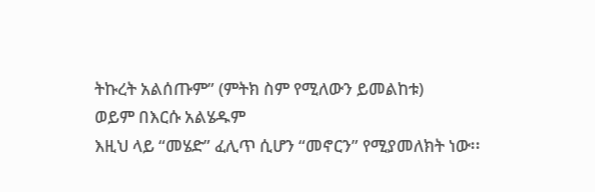ትኩረት አልሰጡም” (ምትክ ስም የሚለውን ይመልከቱ)
ወይም በእርሱ አልሄዱም
እዚህ ላይ “መሄድ” ፈሊጥ ሲሆን “መኖርን” የሚያመለክት ነው፡፡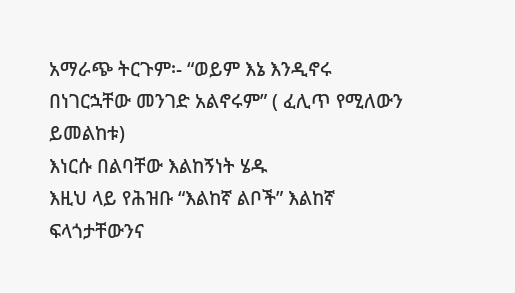አማራጭ ትርጉም፡- “ወይም እኔ እንዲኖሩ በነገርኋቸው መንገድ አልኖሩም” ( ፈሊጥ የሚለውን ይመልከቱ)
እነርሱ በልባቸው እልከኝነት ሄዱ
እዚህ ላይ የሕዝቡ “እልከኛ ልቦች” እልከኛ ፍላጎታቸውንና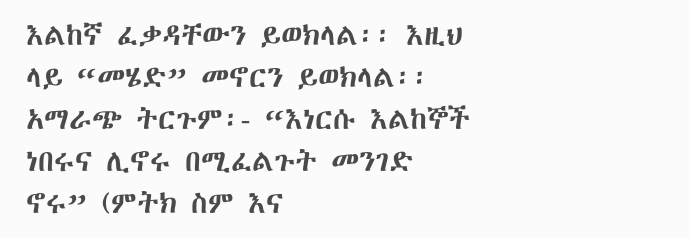እልከኛ ፈቃዳቸውን ይወክላል፡፡ እዚህ ላይ “መሄድ” መኖርን ይወክላል፡፡ አማራጭ ትርጉም፡- “እነርሱ እልከኞች ነበሩና ሊኖሩ በሚፈልጉት መንገድ ኖሩ” (ምትክ ስም እና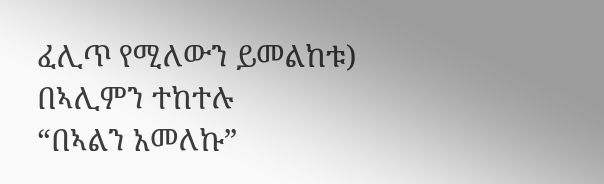ፈሊጥ የሚለውን ይመልከቱ)
በኣሊምን ተከተሉ
“በኣልን አመለኩ”